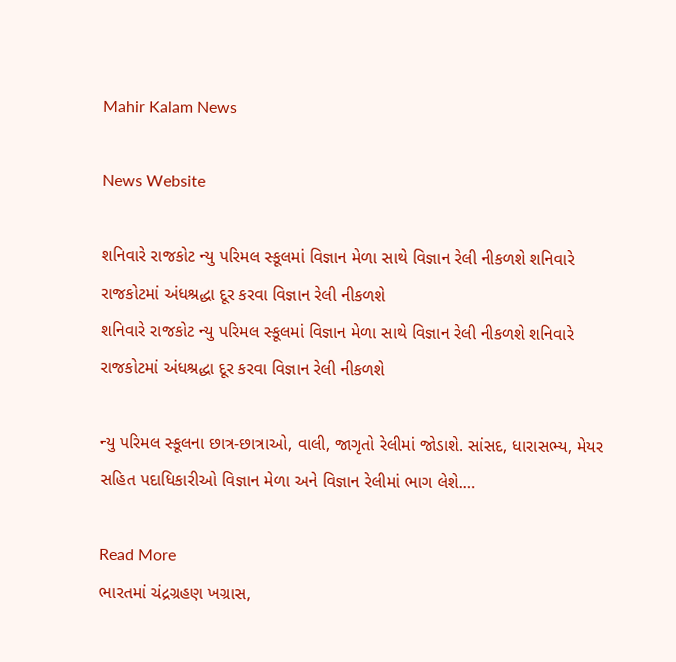Mahir Kalam News

News Website

શનિવારે રાજકોટ ન્યુ પરિમલ સ્કૂલમાં વિજ્ઞાન મેળા સાથે વિજ્ઞાન રેલી નીકળશે શનિવારે રાજકોટમાં અંધશ્રદ્ધા દૂર કરવા વિજ્ઞાન રેલી નીકળશે
શનિવારે રાજકોટ ન્યુ પરિમલ સ્કૂલમાં વિજ્ઞાન મેળા સાથે વિજ્ઞાન રેલી નીકળશે શનિવારે રાજકોટમાં અંધશ્રદ્ધા દૂર કરવા વિજ્ઞાન રેલી નીકળશે

ન્યુ પરિમલ સ્કૂલના છાત્ર-છાત્રાઓ, વાલી, જાગૃતો રેલીમાં જોડાશે. સાંસદ, ધારાસભ્ય, મેયર સહિત પદાધિકારીઓ વિજ્ઞાન મેળા અને વિજ્ઞાન રેલીમાં ભાગ લેશે.…

Read More
ભારતમાં ચંદ્રગ્રહણ ખગ્રાસ,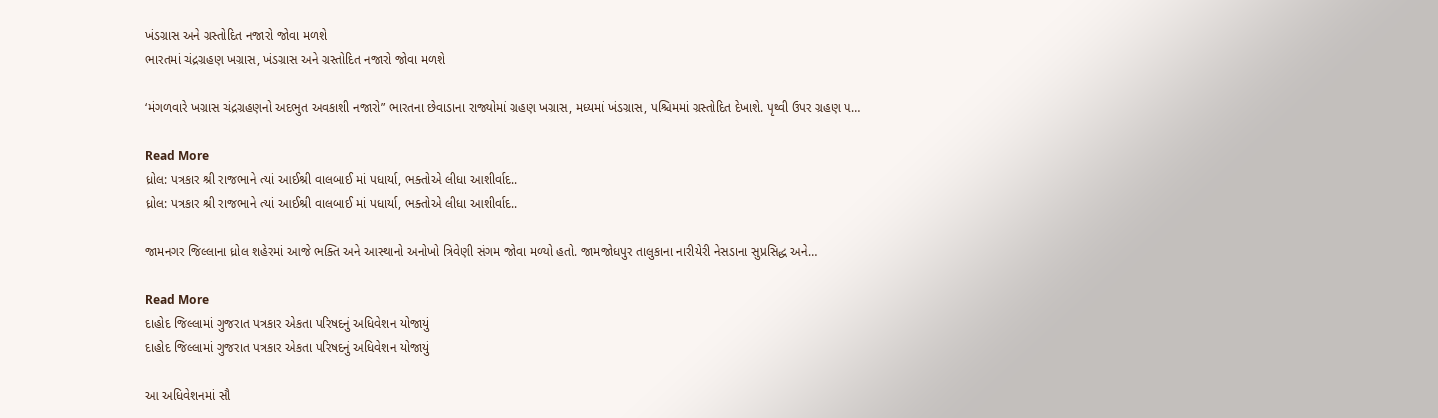ખંડગ્રાસ અને ગ્રસ્તોદિત નજારો જોવા મળશે
ભારતમાં ચંદ્રગ્રહણ ખગ્રાસ, ખંડગ્રાસ અને ગ્રસ્તોદિત નજારો જોવા મળશે

‘મંગળવારે ખગ્રાસ ચંદ્રગ્રહણનો અદભુત અવકાશી નજારો” ભારતના છેવાડાના રાજ્યોમાં ગ્રહણ ખગ્રાસ, મધ્યમાં ખંડગ્રાસ, પશ્ચિમમાં ગ્રસ્તોદિત દેખાશે. પૃથ્વી ઉપર ગ્રહણ ૫…

Read More
ધ્રોલ: પત્રકાર શ્રી રાજભાને ત્યાં આઈશ્રી વાલબાઈ માં પધાર્યા, ભક્તોએ લીધા આશીર્વાદ..
ધ્રોલ: પત્રકાર શ્રી રાજભાને ત્યાં આઈશ્રી વાલબાઈ માં પધાર્યા, ભક્તોએ લીધા આશીર્વાદ..

જામનગર જિલ્લાના ધ્રોલ શહેરમાં આજે ભક્તિ અને આસ્થાનો અનોખો ત્રિવેણી સંગમ જોવા મળ્યો હતો. જામજોધપુર તાલુકાના નારીયેરી નેસડાના સુપ્રસિદ્ધ અને…

Read More
દાહોદ જિલ્લામાં ગુજરાત પત્રકાર એકતા પરિષદનું અધિવેશન યોજાયું
દાહોદ જિલ્લામાં ગુજરાત પત્રકાર એકતા પરિષદનું અધિવેશન યોજાયું

આ અધિવેશનમાં સૌ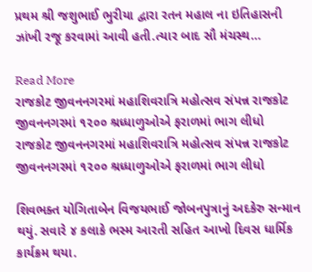પ્રથમ શ્રી જશુભાઈ ભુરીયા દ્વારા રતન મહાલ ના ઇતિહાસની ઝાંખી રજૂ કરવામાં આવી હતી.ત્યાર બાદ સૌ મંચસ્થ…

Read More
રાજકોટ જીવનનગરમાં મહાશિવરાત્રિ મહોત્સવ સંપન્ન રાજકોટ જીવનનગરમાં ૧૨૦૦ શ્રધ્ધાળુઓએ ફરાળમાં ભાગ લીધો
રાજકોટ જીવનનગરમાં મહાશિવરાત્રિ મહોત્સવ સંપન્ન રાજકોટ જીવનનગરમાં ૧૨૦૦ શ્રધ્ધાળુઓએ ફરાળમાં ભાગ લીધો

શિવભક્ત યોગિતાબેન વિજયભાઈ જોબનપુત્રાનું અદકેરુ સન્માન થયું. સવારે ૪ કલાકે ભસ્મ આરતી સહિત આખો દિવસ ધાર્મિક કાર્યક્રમ થયા.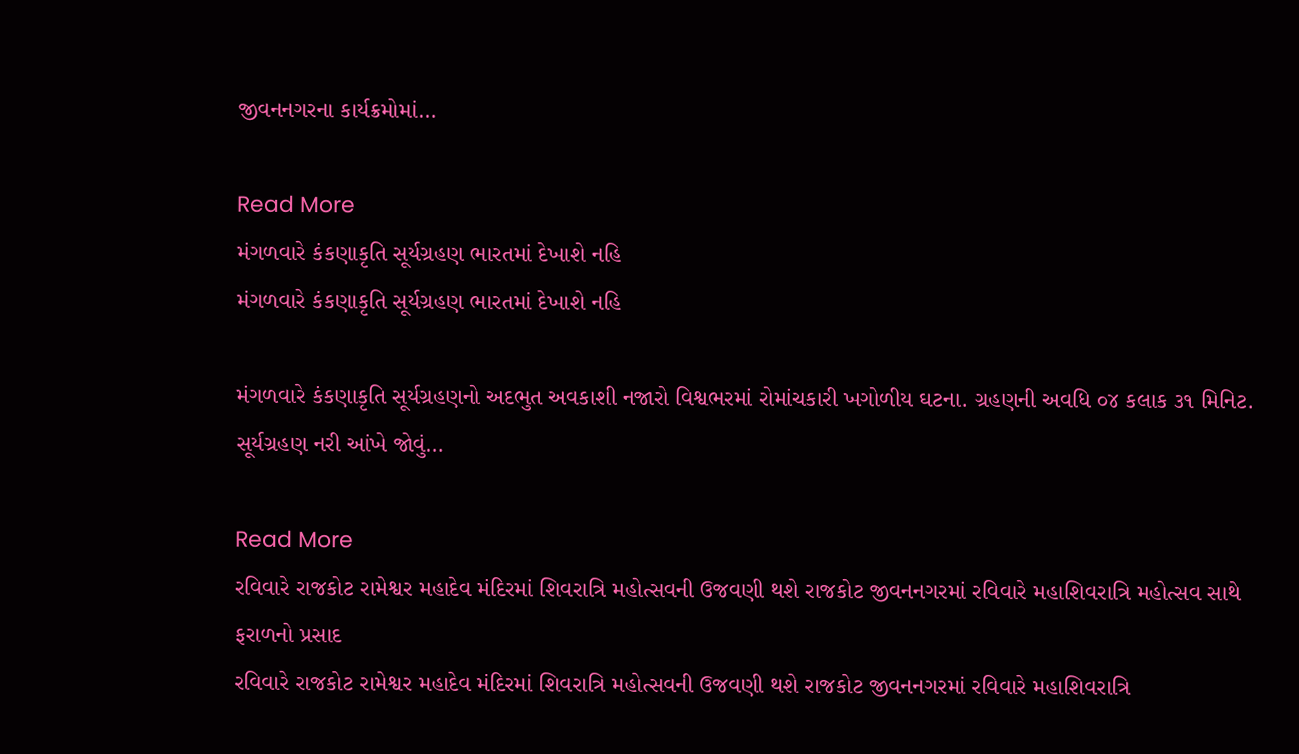જીવનનગરના કાર્યક્રમોમાં…

Read More
મંગળવારે કંકણાકૃતિ સૂર્યગ્રહણ ભારતમાં દેખાશે નહિ
મંગળવારે કંકણાકૃતિ સૂર્યગ્રહણ ભારતમાં દેખાશે નહિ

મંગળવારે કંકણાકૃતિ સૂર્યગ્રહણનો અદભુત અવકાશી નજારો વિશ્વભરમાં રોમાંચકારી ખગોળીય ઘટના. ગ્રહણની અવધિ ૦૪ કલાક ૩૧ મિનિટ. સૂર્યગ્રહણ નરી આંખે જોવું…

Read More
રવિવારે રાજકોટ રામેશ્વર મહાદેવ મંદિરમાં શિવરાત્રિ મહોત્સવની ઉજવણી થશે રાજકોટ જીવનનગરમાં રવિવારે મહાશિવરાત્રિ મહોત્સવ સાથે ફરાળનો પ્રસાદ
રવિવારે રાજકોટ રામેશ્વર મહાદેવ મંદિરમાં શિવરાત્રિ મહોત્સવની ઉજવણી થશે રાજકોટ જીવનનગરમાં રવિવારે મહાશિવરાત્રિ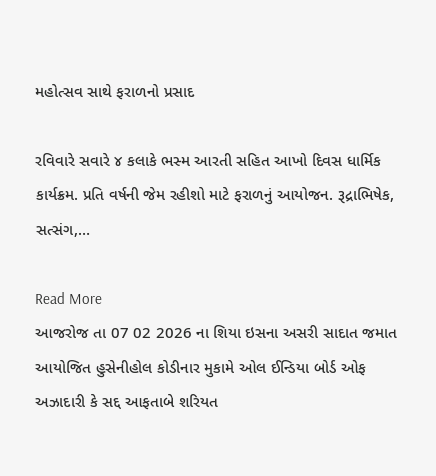મહોત્સવ સાથે ફરાળનો પ્રસાદ

રવિવારે સવારે ૪ કલાકે ભસ્મ આરતી સહિત આખો દિવસ ધાર્મિક કાર્યક્રમ. પ્રતિ વર્ષની જેમ રહીશો માટે ફરાળનું આયોજન. રૂદ્રાભિષેક, સત્સંગ,…

Read More
આજરોજ તા 07 02 2026 ના શિયા ઇસના અસરી સાદાત જમાત આયોજિત હુસેનીહોલ કોડીનાર મુકામે ઓલ ઈન્ડિયા બોર્ડ ઓફ અઝાદારી કે સદ્દ આફતાબે શરિયત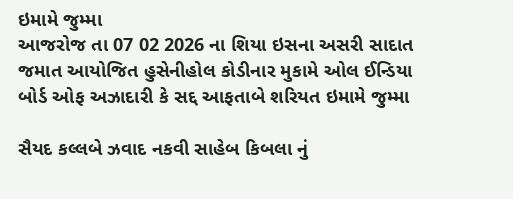ઇમામે જુમ્મા
આજરોજ તા 07 02 2026 ના શિયા ઇસના અસરી સાદાત જમાત આયોજિત હુસેનીહોલ કોડીનાર મુકામે ઓલ ઈન્ડિયા બોર્ડ ઓફ અઝાદારી કે સદ્દ આફતાબે શરિયત ઇમામે જુમ્મા

સૈયદ કલ્લબે ઝવાદ નકવી સાહેબ કિબલા નું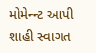મોમેન્ન્ટ આપી શાહી સ્વાગત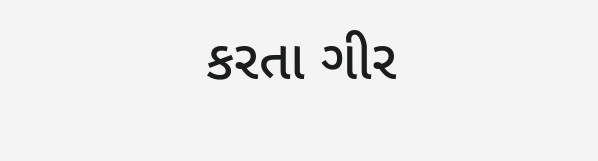કરતા ગીર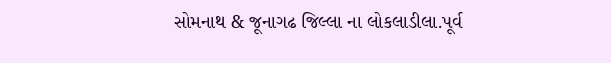સોમનાથ & જૂનાગઢ જિલ્લા ના લોકલાડીલા.પૂર્વ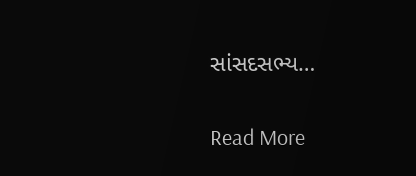સાંસદસભ્ય…

Read More